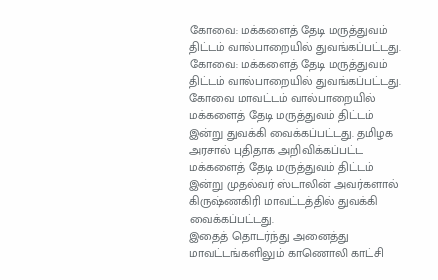கோவை: மக்களைத் தேடி மருத்துவம் திட்டம் வால்பாறையில் துவங்கப்பட்டது.
கோவை: மக்களைத் தேடி மருத்துவம் திட்டம் வால்பாறையில் துவங்கப்பட்டது.
கோவை மாவட்டம் வால்பாறையில் மக்களைத் தேடி மருத்துவம் திட்டம் இன்று துவக்கி வைக்கப்பட்டது. தமிழக அரசால் புதிதாக அறிவிக்கப்பட்ட மக்களைத் தேடி மருத்துவம் திட்டம் இன்று முதல்வர் ஸ்டாலின் அவர்களால் கிருஷ்ணகிரி மாவட்டத்தில் துவக்கி வைக்கப்பட்டது.
இதைத் தொடர்ந்து அனைத்து மாவட்டங்களிலும் காணொலி காட்சி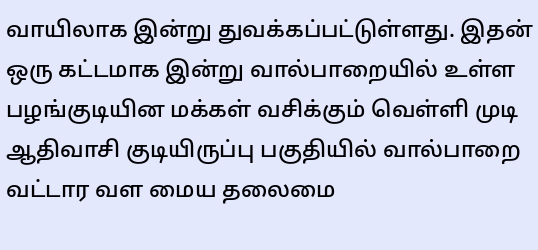வாயிலாக இன்று துவக்கப்பட்டுள்ளது. இதன் ஒரு கட்டமாக இன்று வால்பாறையில் உள்ள பழங்குடியின மக்கள் வசிக்கும் வெள்ளி முடி ஆதிவாசி குடியிருப்பு பகுதியில் வால்பாறை வட்டார வள மைய தலைமை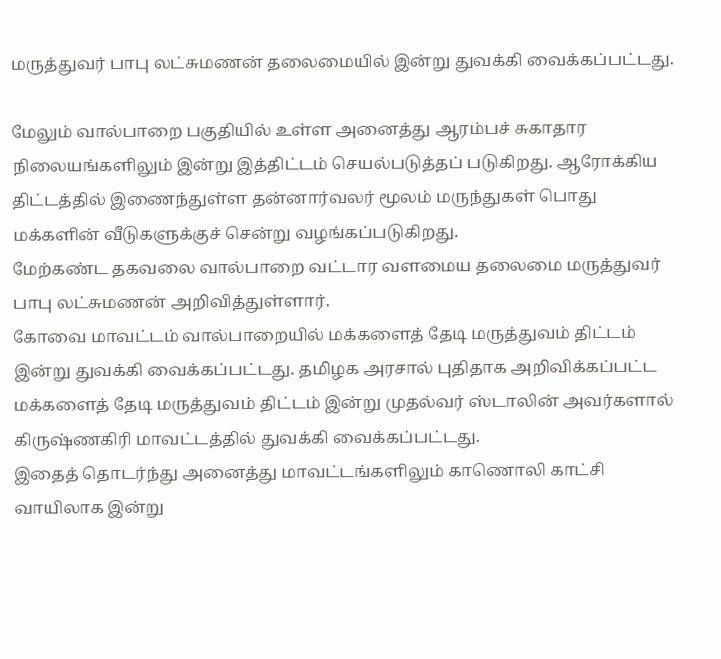மருத்துவர் பாபு லட்சுமணன் தலைமையில் இன்று துவக்கி வைக்கப்பட்டது.

மேலும் வால்பாறை பகுதியில் உள்ள அனைத்து ஆரம்பச் சுகாதார நிலையங்களிலும் இன்று இத்திட்டம் செயல்படுத்தப் படுகிறது. ஆரோக்கிய திட்டத்தில் இணைந்துள்ள தன்னார்வலர் மூலம் மருந்துகள் பொது மக்களின் வீடுகளுக்குச் சென்று வழங்கப்படுகிறது.
மேற்கண்ட தகவலை வால்பாறை வட்டார வளமைய தலைமை மருத்துவர் பாபு லட்சுமணன் அறிவித்துள்ளார்.
கோவை மாவட்டம் வால்பாறையில் மக்களைத் தேடி மருத்துவம் திட்டம் இன்று துவக்கி வைக்கப்பட்டது. தமிழக அரசால் புதிதாக அறிவிக்கப்பட்ட மக்களைத் தேடி மருத்துவம் திட்டம் இன்று முதல்வர் ஸ்டாலின் அவர்களால் கிருஷ்ணகிரி மாவட்டத்தில் துவக்கி வைக்கப்பட்டது.
இதைத் தொடர்ந்து அனைத்து மாவட்டங்களிலும் காணொலி காட்சி வாயிலாக இன்று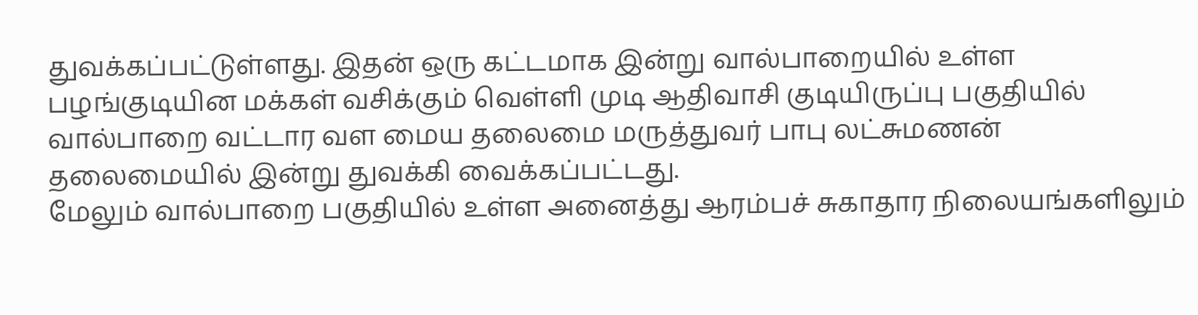துவக்கப்பட்டுள்ளது. இதன் ஒரு கட்டமாக இன்று வால்பாறையில் உள்ள பழங்குடியின மக்கள் வசிக்கும் வெள்ளி முடி ஆதிவாசி குடியிருப்பு பகுதியில் வால்பாறை வட்டார வள மைய தலைமை மருத்துவர் பாபு லட்சுமணன் தலைமையில் இன்று துவக்கி வைக்கப்பட்டது.
மேலும் வால்பாறை பகுதியில் உள்ள அனைத்து ஆரம்பச் சுகாதார நிலையங்களிலும்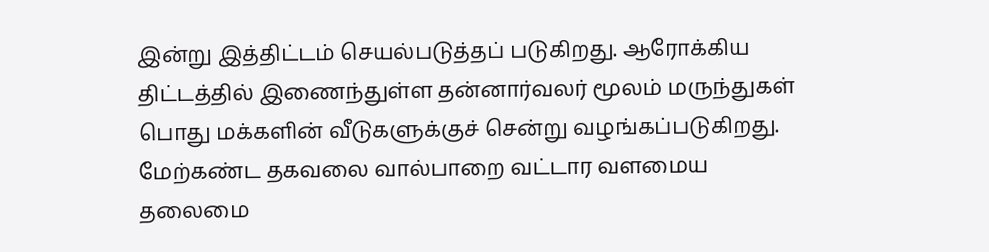இன்று இத்திட்டம் செயல்படுத்தப் படுகிறது. ஆரோக்கிய திட்டத்தில் இணைந்துள்ள தன்னார்வலர் மூலம் மருந்துகள் பொது மக்களின் வீடுகளுக்குச் சென்று வழங்கப்படுகிறது.
மேற்கண்ட தகவலை வால்பாறை வட்டார வளமைய தலைமை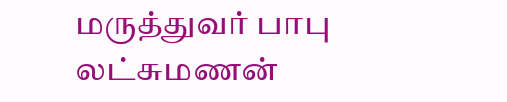மருத்துவர் பாபு லட்சுமணன்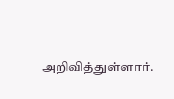அறிவித்துள்ளார்.